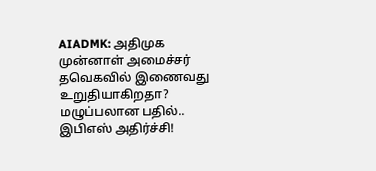AIADMK: அதிமுக முன்னாள் அமைச்சர் தவெகவில் இணைவது உறுதியாகிறதா? மழுப்பலான பதில்.. இபிஎஸ் அதிர்ச்சி!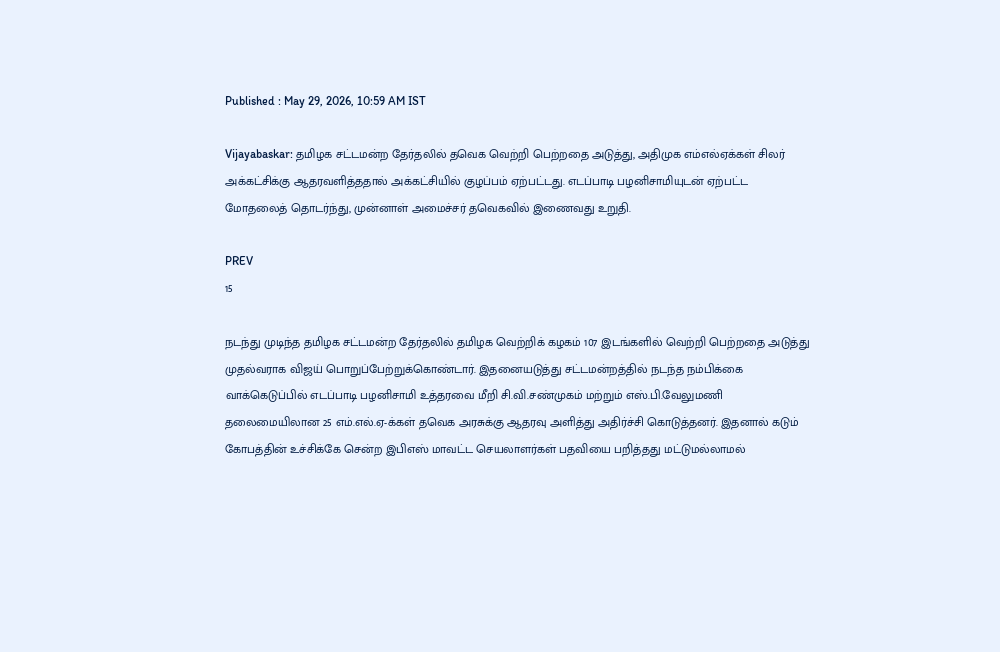Published : May 29, 2026, 10:59 AM IST

Vijayabaskar: தமிழக சட்டமன்ற தேர்தலில் தவெக வெற்றி பெற்றதை அடுத்து, அதிமுக எம்எல்ஏக்கள் சிலர் அக்கட்சிக்கு ஆதரவளித்ததால் அக்கட்சியில் குழப்பம் ஏற்பட்டது. எடப்பாடி பழனிசாமியுடன் ஏற்பட்ட மோதலைத் தொடர்ந்து, முன்னாள் அமைச்சர் தவெகவில் இணைவது உறுதி.

PREV
15

நடந்து முடிந்த தமிழக சட்டமன்ற தேர்தலில் தமிழக வெற்றிக் கழகம் 107 இடங்களில் வெற்றி பெற்றதை அடுத்து முதல்வராக விஜய் பொறுப்பேற்றுக்கொண்டார். இதனையடுத்து சட்டமன்றத்தில் நடந்த நம்பிக்கை வாக்கெடுப்பில் எடப்பாடி பழனிசாமி உத்தரவை மீறி சி.வி.சண்முகம் மற்றும் எஸ்.பி.வேலுமணி தலைமையிலான 25 எம்.எல்.ஏ-க்கள் தவெக அரசுக்கு ஆதரவு அளித்து அதிர்ச்சி கொடுத்தனர். இதனால் கடும் கோபத்தின் உச்சிக்கே சென்ற இபிஎஸ் மாவட்ட செயலாளர்கள் பதவியை பறித்தது மட்டுமல்லாமல்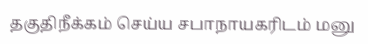தகுதிநீக்கம் செய்ய சபாநாயகரிடம் மனு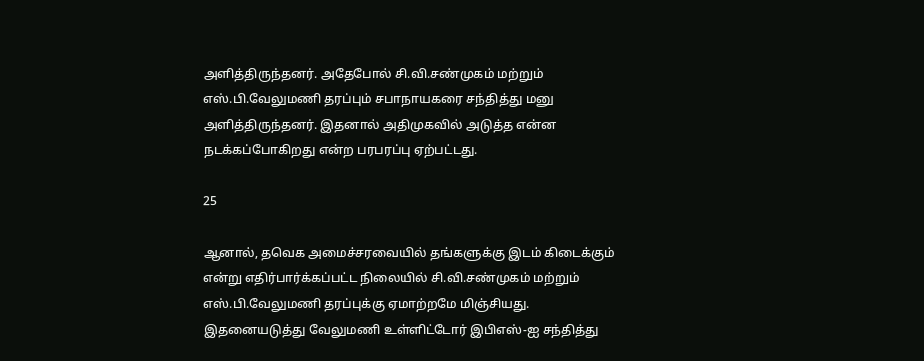அளித்திருந்தனர். அதேபோல் சி.வி.சண்முகம் மற்றும் எஸ்.பி.வேலுமணி தரப்பும் சபாநாயகரை சந்தித்து மனு அளித்திருந்தனர். இதனால் அதிமுகவில் அடுத்த என்ன நடக்கப்போகிறது என்ற பரபரப்பு ஏற்பட்டது.

25

ஆனால், தவெக அமைச்சரவையில் தங்களுக்கு இடம் கிடைக்கும் என்று எதிர்பார்க்கப்பட்ட நிலையில் சி.வி.சண்முகம் மற்றும் எஸ்.பி.வேலுமணி தரப்புக்கு ஏமாற்றமே மிஞ்சியது. இதனையடுத்து வேலுமணி உள்ளிட்டோர் இபிஎஸ்-ஐ சந்தித்து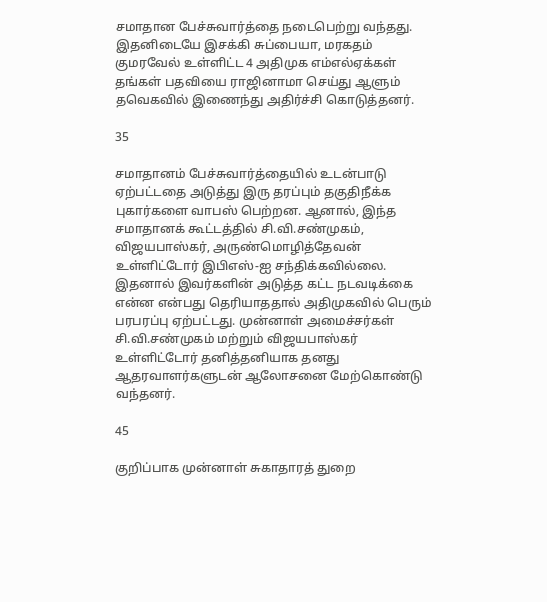சமாதான பேச்சுவார்த்தை நடைபெற்று வந்தது. இதனிடையே இசக்கி சுப்பையா, மரகதம் குமரவேல் உள்ளிட்ட 4 அதிமுக எம்எல்ஏக்கள் தங்கள் பதவியை ராஜினாமா செய்து ஆளும் தவெகவில் இணைந்து அதிர்ச்சி கொடுத்தனர்.

35

சமாதானம் பேச்சுவார்த்தையில் உடன்பாடு ஏற்பட்டதை அடுத்து இரு தரப்பும் தகுதிநீக்க புகார்களை வாபஸ் பெற்றன. ஆனால், இந்த சமாதானக் கூட்டத்தில் சி.வி.சண்முகம், விஜயபாஸ்கர், அருண்மொழித்தேவன் உள்ளிட்டோர் இபிஎஸ்-ஐ சந்திக்கவில்லை. இதனால் இவர்களின் அடுத்த கட்ட நடவடிக்கை என்ன என்பது தெரியாததால் அதிமுகவில் பெரும் பரபரப்பு ஏற்பட்டது. முன்னாள் அமைச்சர்கள் சி.வி.சண்முகம் மற்றும் விஜயபாஸ்கர் உள்ளிட்டோர் தனித்தனியாக தனது ஆதரவாளர்களுடன் ஆலோசனை மேற்கொண்டு வந்தனர்.

45

குறிப்பாக முன்னாள் சுகாதாரத் துறை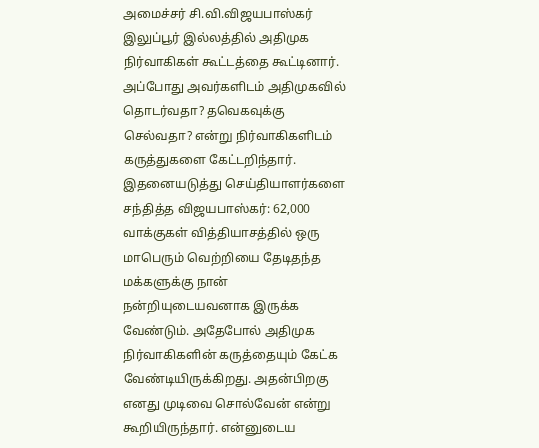அமைச்சர் சி.வி.விஜயபாஸ்கர் இலுப்பூர் இல்லத்தில் அதிமுக நிர்வாகிகள் கூட்டத்தை கூட்டினார். அப்போது அவர்களிடம் அதிமுகவில் தொடர்வதா? தவெகவுக்கு செல்வதா? என்று நிர்வாகிகளிடம் கருத்துகளை கேட்டறிந்தார். இதனையடுத்து செய்தியாளர்களை சந்தித்த விஜயபாஸ்கர்: 62,000 வாக்குகள் வித்தியாசத்தில் ஒரு மாபெரும் வெற்றியை தேடிதந்த மக்களுக்கு நான் நன்றியுடையவனாக இருக்க வேண்டும். அதேபோல் அதிமுக நிர்வாகிகளின் கருத்தையும் கேட்க வேண்டியிருக்கிறது. அதன்பிறகு எனது முடிவை சொல்வேன் என்று கூறியிருந்தார். என்னுடைய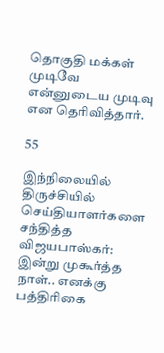தொகுதி மக்கள் முடிவே என்னுடைய முடிவு என தெரிவித்தார்.

55

இந்நிலையில் திருச்சியில் செய்தியாளர்களை சந்தித்த விஜயபாஸ்கர்: இன்று முகூர்த்த நாள்.. எனக்கு பத்திரிகை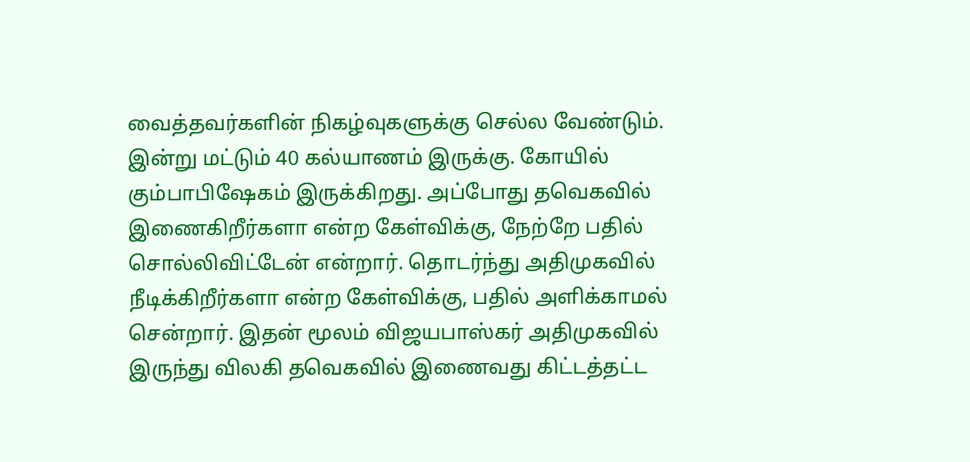வைத்தவர்களின் நிகழ்வுகளுக்கு செல்ல வேண்டும். இன்று மட்டும் 40 கல்யாணம் இருக்கு. கோயில் கும்பாபிஷேகம் இருக்கிறது. அப்போது தவெகவில் இணைகிறீர்களா என்ற கேள்விக்கு, நேற்றே பதில் சொல்லிவிட்டேன் என்றார். தொடர்ந்து அதிமுகவில் நீடிக்கிறீர்களா என்ற கேள்விக்கு, பதில் அளிக்காமல் சென்றார். இதன் மூலம் விஜயபாஸ்கர் அதிமுகவில் இருந்து விலகி தவெகவில் இணைவது கிட்டத்தட்ட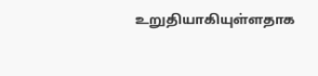உறுதியாகியுள்ளதாக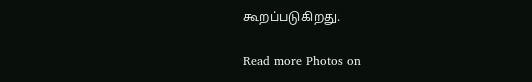கூறப்படுகிறது.

Read more Photos on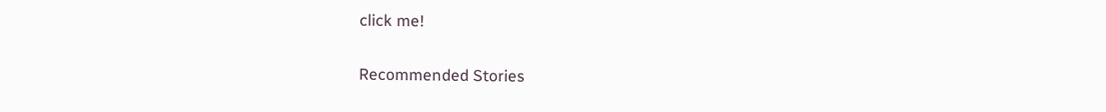click me!

Recommended Stories